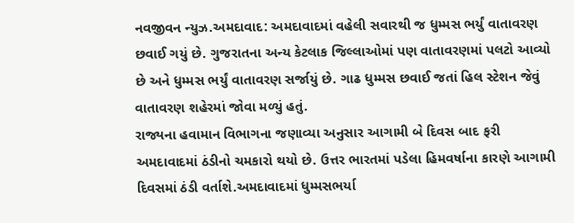નવજીવન ન્યુઝ.અમદાવાદ: અમદાવાદમાં વહેલી સવારથી જ ધુમ્મસ ભર્યું વાતાવરણ છવાઈ ગયું છે. ગુજરાતના અન્ય કેટલાક જિલ્લાઓમાં પણ વાતાવરણમાં પલટો આવ્યો છે અને ધુમ્મસ ભર્યું વાતાવરણ સર્જાયું છે. ગાઢ ધુમ્મસ છવાઈ જતાં હિલ સ્ટેશન જેવું વાતાવરણ શહેરમાં જોવા મળ્યું હતું.
રાજ્યના હવામાન વિભાગના જણાવ્યા અનુસાર આગામી બે દિવસ બાદ ફરી અમદાવાદમાં ઠંડીનો ચમકારો થયો છે. ઉત્તર ભારતમાં પડેલા હિમવર્ષાના કારણે આગામી દિવસમાં ઠંડી વર્તાશે.અમદાવાદમાં ધુમ્મસભર્યા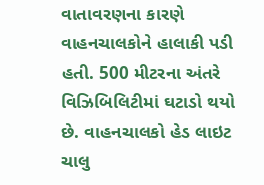વાતાવરણના કારણે વાહનચાલકોને હાલાકી પડી હતી. 500 મીટરના અંતરે વિઝિબિલિટીમાં ઘટાડો થયો છે. વાહનચાલકો હેડ લાઇટ ચાલુ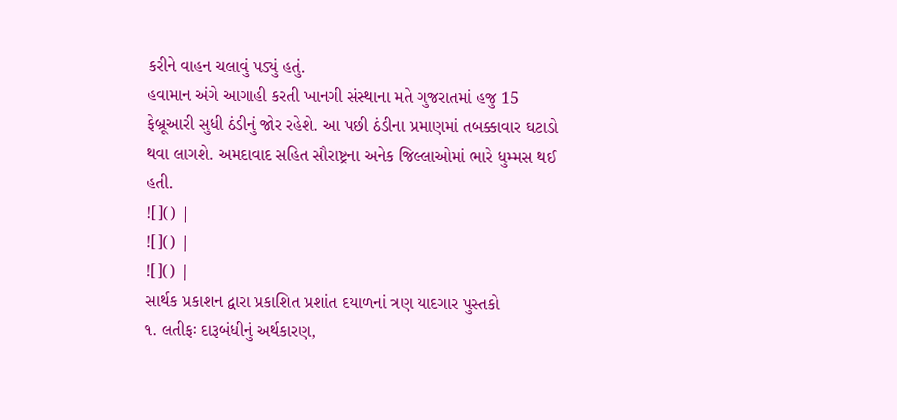કરીને વાહન ચલાવું પડ્યું હતું.
હવામાન અંગે આગાહી કરતી ખાનગી સંસ્થાના મતે ગુજરાતમાં હજુ 15 ફેબ્રૂઆરી સુધી ઠંડીનું જોર રહેશે. આ પછી ઠંડીના પ્રમાણમાં તબક્કાવાર ઘટાડો થવા લાગશે. અમદાવાદ સહિત સૌરાષ્ટ્રના અનેક જિલ્લાઓમાં ભારે ધુમ્મસ થઈ હતી.
![]() |
![]() |
![]() |
સાર્થક પ્રકાશન દ્વારા પ્રકાશિત પ્રશાંત દયાળનાં ત્રણ યાદગાર પુસ્તકો
૧. લતીફઃ દારૂબંધીનું અર્થકારણ,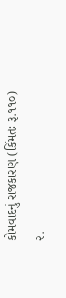કોમવાદનું રાજકારણ (કિંમતઃ રૂ.૧૧૦)
૨.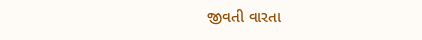જીવતી વારતા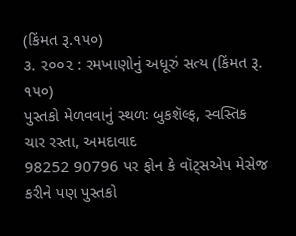(કિંમત રૂ.૧૫૦)
૩. ૨૦૦૨ : રમખાણોનું અધૂરું સત્ય (કિંમત રૂ. ૧૫૦)
પુસ્તકો મેળવવાનું સ્થળઃ બુકશૅલ્ફ, સ્વસ્તિક ચાર રસ્તા, અમદાવાદ
98252 90796 પર ફોન કે વૉટ્સએપ મેસેજ કરીને પણ પુસ્તકો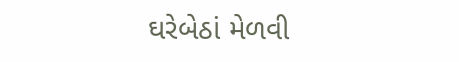ઘરેબેઠાં મેળવી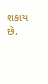શકાય છે.